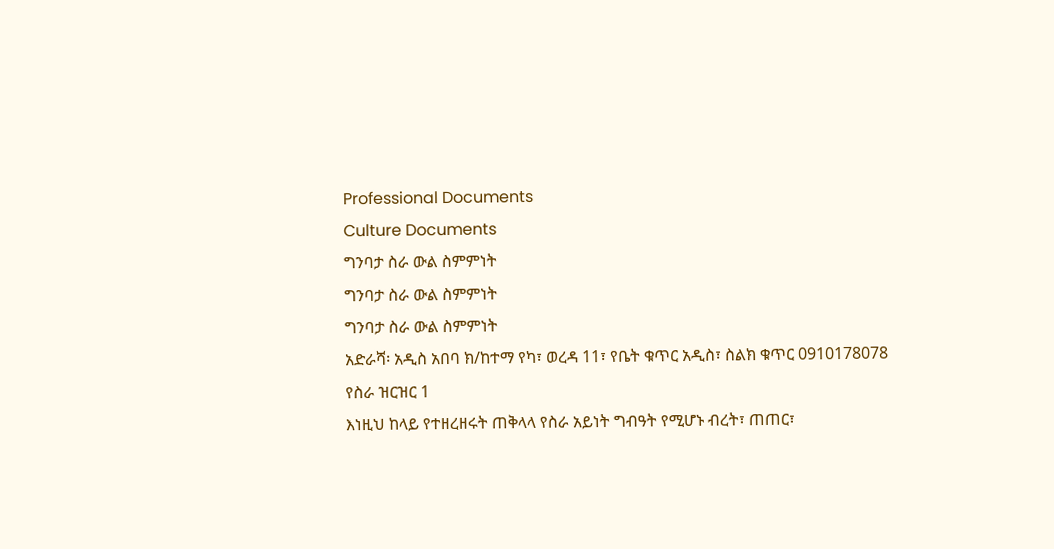Professional Documents
Culture Documents
ግንባታ ስራ ውል ስምምነት
ግንባታ ስራ ውል ስምምነት
ግንባታ ስራ ውል ስምምነት
አድራሻ፡ አዲስ አበባ ክ/ከተማ የካ፣ ወረዳ 11፣ የቤት ቁጥር አዲስ፣ ስልክ ቁጥር 0910178078
የስራ ዝርዝር 1
እነዚህ ከላይ የተዘረዘሩት ጠቅላላ የስራ አይነት ግብዓት የሚሆኑ ብረት፣ ጠጠር፣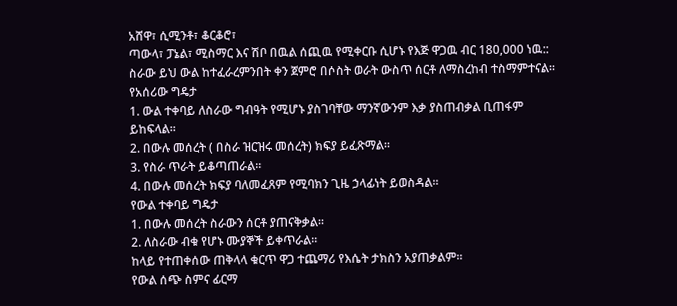አሸዋ፣ ሲሚንቶ፣ ቆርቆሮ፣
ጣውላ፣ ፓኔል፣ ሚስማር እና ሽቦ በዉል ሰጪዉ የሚቀርቡ ሲሆኑ የእጅ ዋጋዉ ብር 180,000 ነዉ::
ስራው ይህ ውል ከተፈራረምንበት ቀን ጀምሮ በሶስት ወራት ውስጥ ሰርቶ ለማስረከብ ተስማምተናል፡፡
የአሰሪው ግዴታ
1. ውል ተቀባይ ለስራው ግብዓት የሚሆኑ ያስገባቸው ማንኛውንም እቃ ያስጠብቃል ቢጠፋም
ይከፍላል፡፡
2. በውሉ መሰረት ( በስራ ዝርዝሩ መሰረት) ክፍያ ይፈጽማል፡፡
3. የስራ ጥራት ይቆጣጠራል፡፡
4. በውሉ መሰረት ክፍያ ባለመፈጸም የሚባክን ጊዜ ኃላፊነት ይወስዳል፡፡
የውል ተቀባይ ግዴታ
1. በውሉ መሰረት ስራውን ሰርቶ ያጠናቅቃል፡፡
2. ለስራው ብቁ የሆኑ ሙያኞች ይቀጥራል፡፡
ከላይ የተጠቀሰው ጠቅላላ ቁርጥ ዋጋ ተጨማሪ የእሴት ታክስን አያጠቃልም፡፡
የውል ሰጭ ስምና ፊርማ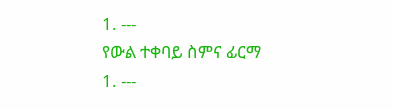1. ---
የውል ተቀባይ ስምና ፊርማ
1. ---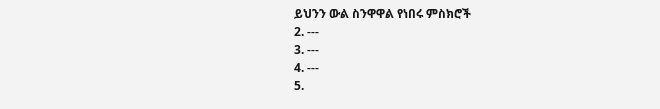ይህንን ውል ስንዋዋል የነበሩ ምስክሮች
2. ---
3. ---
4. ---
5.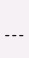---